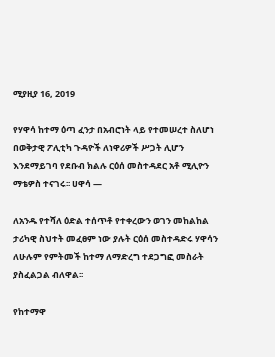ሚያዚያ 16, 2019

የሃዋሳ ከተማ ዕጣ ፈንታ በአብሮነት ላይ የተመሠረተ ስለሆነ በወቅታዊ ፖሊቲካ ጉዳዮች ለነዋሪዎች ሥጋት ሊሆን እንደማይገባ የደቡብ ክልሉ ርዕሰ መስተዳደር አቶ ሚሊዮን ማቴዎስ ተናገሩ፡፡ ሀዋሳ —

ለአንዱ የተሻለ ዕድል ተሰጥቶ የተቀረውን ወገን መከልከል ታሪካዊ ስህተት መፈፀም ነው ያሉት ርዕሰ መስተዳድሩ ሃዋሳን ለሁሉም የምትመች ከተማ ለማድረግ ተደጋግፎ መስራት ያስፈልጋል ብለዋል፡፡

የከተማዋ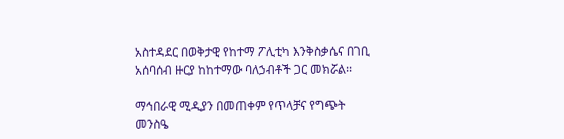አስተዳደር በወቅታዊ የከተማ ፖሊቲካ እንቅስቃሴና በገቢ አሰባሰብ ዙርያ ከከተማው ባለኃብቶች ጋር መክሯል፡፡

ማኅበራዊ ሚዲያን በመጠቀም የጥላቻና የግጭት መንስዔ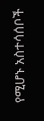የሚሆኑ አስተሳሰቦች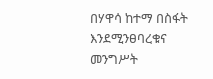በሃዋሳ ከተማ በስፋት እንደሚንፀባረቁና መንግሥት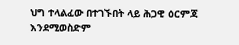ህግ ተላልፈው በተገኙበት ላይ ሕጋዊ ዕርምጃ እንደሚወስድም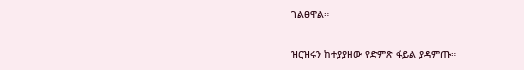ገልፀዋል።

ዝርዝሩን ከተያያዘው የድምጽ ፋይል ያዳምጡ።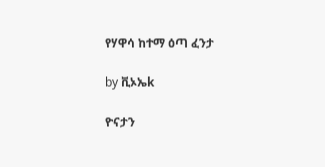የሃዋሳ ከተማ ዕጣ ፈንታ

by ቪኦኤk

ዮናታን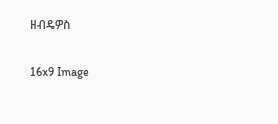ዘብዴዎስ

16x9 Image